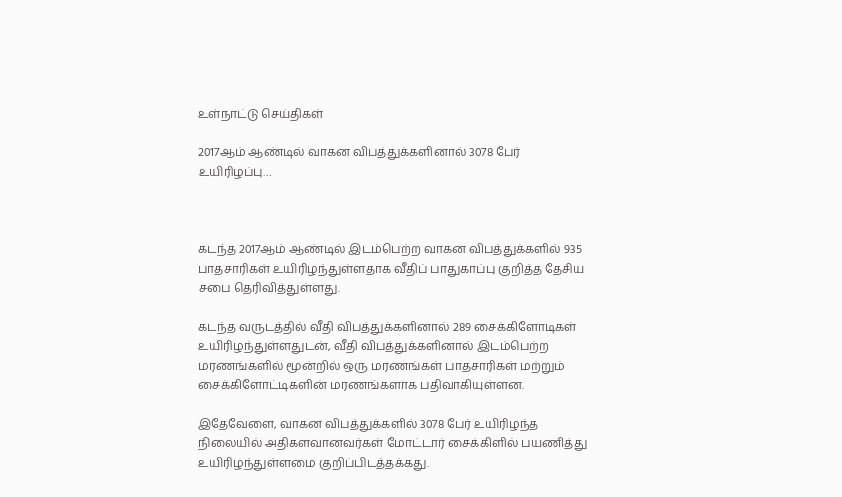உள்நாட்டு செய்திகள்

2017ஆம் ஆண்டில் வாகன விபத்துக்களினால் 3078 பேர் உயிரிழப்பு…



கடந்த 2017ஆம் ஆண்டில் இடம்பெற்ற வாகன விபத்துக்களில் 935 பாதசாரிகள் உயிரிழந்துள்ளதாக வீதிப் பாதுகாப்பு குறித்த தேசிய சபை தெரிவித்துள்ளது.

கடந்த வருடத்தில் வீதி விபத்துக்களினால் 289 சைக்கிளோடிகள் உயிரிழந்துள்ளதுடன், வீதி விபத்துக்களினால் இடம்பெற்ற மரணங்களில் மூன்றில் ஒரு மரணங்கள் பாதசாரிகள் மற்றும் சைக்கிளோட்டிகளின் மரணங்களாக பதிவாகியுள்ளன.

இதேவேளை, வாகன விபத்துக்களில் 3078 பேர் உயிரிழந்த நிலையில் அதிகளவானவர்கள் மோட்டார் சைக்கிளில் பயணித்து உயிரிழந்துள்ளமை குறிப்பிடத்தக்கது.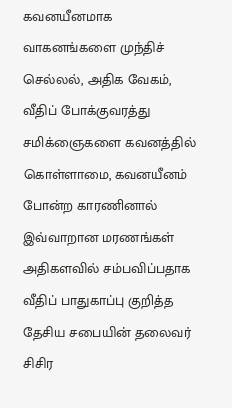கவனயீனமாக வாகனங்களை முந்திச் செல்லல், அதிக வேகம், வீதிப் போக்குவரத்து சமிக்ஞைகளை கவனத்தில் கொள்ளாமை, கவனயீனம் போன்ற காரணினால் இவ்வாறான மரணங்கள் அதிகளவில் சம்பவிப்பதாக வீதிப் பாதுகாப்பு குறித்த தேசிய சபையின் தலைவர் சிசிர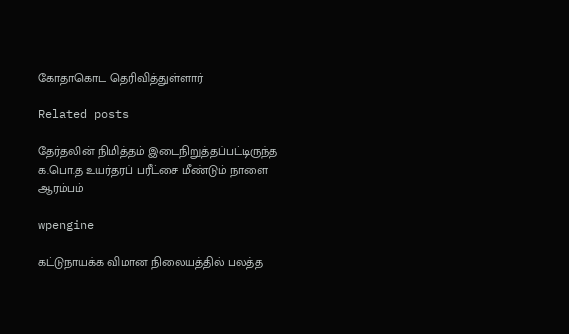கோதாகொட தெரிவித்துள்ளார்

Related posts

தேர்தலின் நிமித்தம் இடைநிறுத்தப்பட்டிருந்த க.பொ.த உயர்தரப் பரீட்சை மீண்டும் நாளை ஆரம்பம்

wpengine

கட்டுநாயக்க விமான நிலையத்தில் பலத்த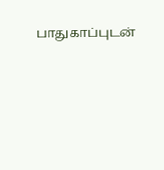பாதுகாப்புடன்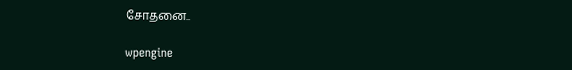சோதனை..

wpengine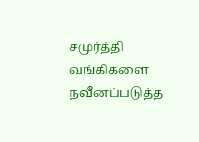சமுர்த்தி வங்கிகளை நவீனப்படுத்த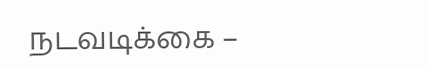நடவடிக்கை –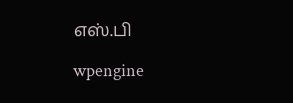எஸ்.பி

wpengine